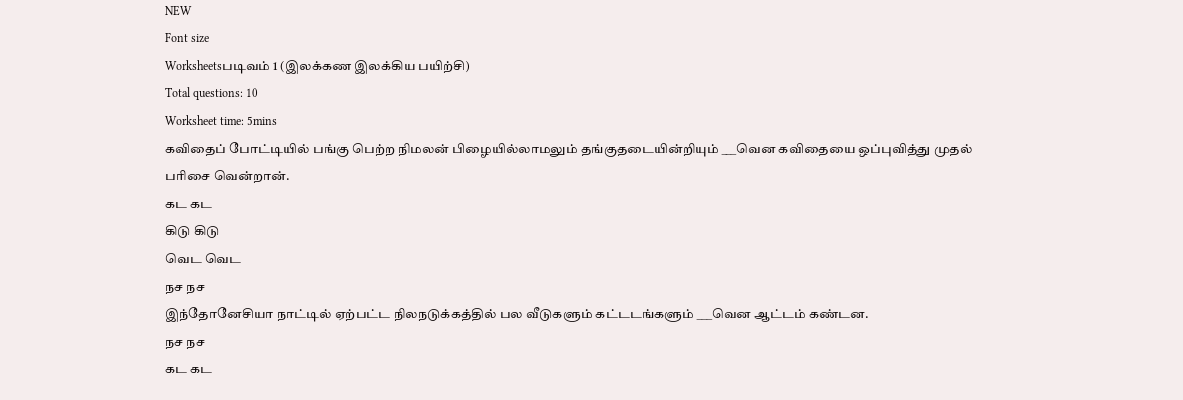NEW
Font size
Worksheetsபடிவம் 1 (இலக்கண இலக்கிய பயிற்சி)
Total questions: 10
Worksheet time: 5mins
கவிதைப் போட்டியில் பங்கு பெற்ற நிமலன் பிழையில்லாமலும் தங்குதடையின்றியும் ___வென கவிதையை ஒப்புவித்து முதல் பரிசை வென்றான்.
கட கட
கிடு கிடு
வெட வெட
நச நச
இந்தோனேசியா நாட்டில் ஏற்பட்ட நிலநடுக்கத்தில் பல வீடுகளும் கட்டடங்களும் ___வென ஆட்டம் கண்டன.
நச நச
கட கட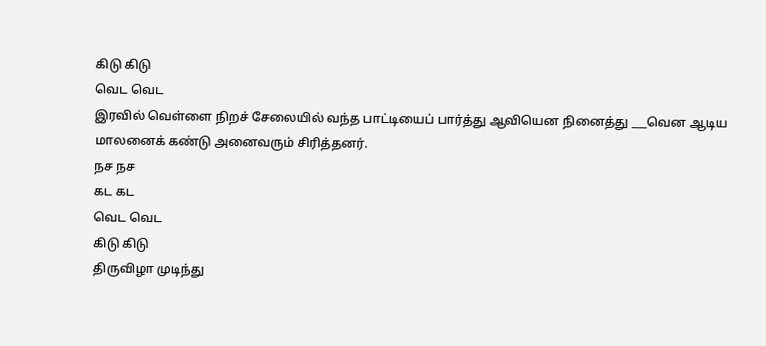கிடு கிடு
வெட வெட
இரவில் வெள்ளை நிறச் சேலையில் வந்த பாட்டியைப் பார்த்து ஆவியென நினைத்து ___வென ஆடிய மாலனைக் கண்டு அனைவரும் சிரித்தனர்.
நச நச
கட கட
வெட வெட
கிடு கிடு
திருவிழா முடிந்து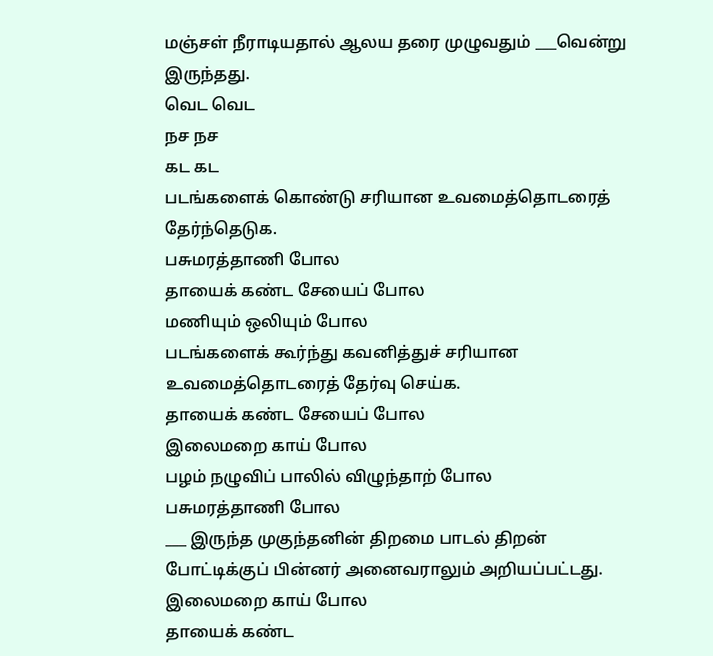மஞ்சள் நீராடியதால் ஆலய தரை முழுவதும் ___வென்று இருந்தது.
வெட வெட
நச நச
கட கட
படங்களைக் கொண்டு சரியான உவமைத்தொடரைத் தேர்ந்தெடுக.
பசுமரத்தாணி போல
தாயைக் கண்ட சேயைப் போல
மணியும் ஒலியும் போல
படங்களைக் கூர்ந்து கவனித்துச் சரியான உவமைத்தொடரைத் தேர்வு செய்க.
தாயைக் கண்ட சேயைப் போல
இலைமறை காய் போல
பழம் நழுவிப் பாலில் விழுந்தாற் போல
பசுமரத்தாணி போல
___ இருந்த முகுந்தனின் திறமை பாடல் திறன் போட்டிக்குப் பின்னர் அனைவராலும் அறியப்பட்டது.
இலைமறை காய் போல
தாயைக் கண்ட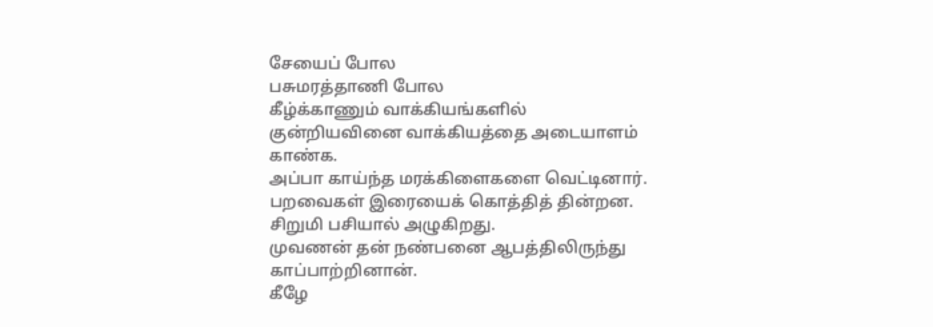சேயைப் போல
பசுமரத்தாணி போல
கீழ்க்காணும் வாக்கியங்களில் குன்றியவினை வாக்கியத்தை அடையாளம் காண்க.
அப்பா காய்ந்த மரக்கிளைகளை வெட்டினார்.
பறவைகள் இரையைக் கொத்தித் தின்றன.
சிறுமி பசியால் அழுகிறது.
முவணன் தன் நண்பனை ஆபத்திலிருந்து காப்பாற்றினான்.
கீழே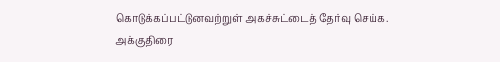கொடுக்கப்பட்டுனவற்றுள் அகச்சுட்டைத் தேர்வு செய்க.
அக்குதிரை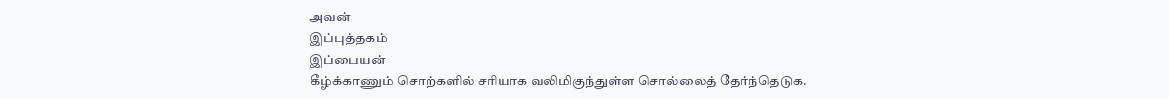அவன்
இப்புத்தகம்
இப்பையன்
கீழ்க்காணும் சொற்களில் சரியாக வலிமிகுந்துள்ள சொல்லைத் தேர்ந்தெடுக.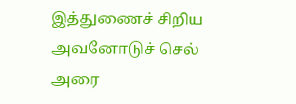இத்துணைச் சிறிய
அவனோடுச் செல்
அரை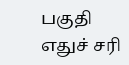பகுதி
எதுச் சரி